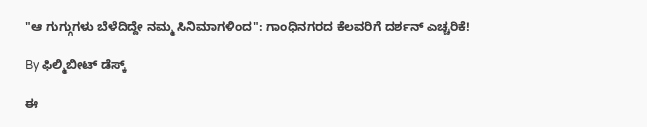"ಆ ಗುಗ್ಗುಗಳು ಬೆಳೆದಿದ್ದೇ ನಮ್ಮ ಸಿನಿಮಾಗಳಿಂದ": ಗಾಂಧಿನಗರದ ಕೆಲವರಿಗೆ ದರ್ಶನ್ ಎಚ್ಚರಿಕೆ!

By ಫಿಲ್ಮಿಬೀಟ್ ಡೆಸ್ಕ್

ಈ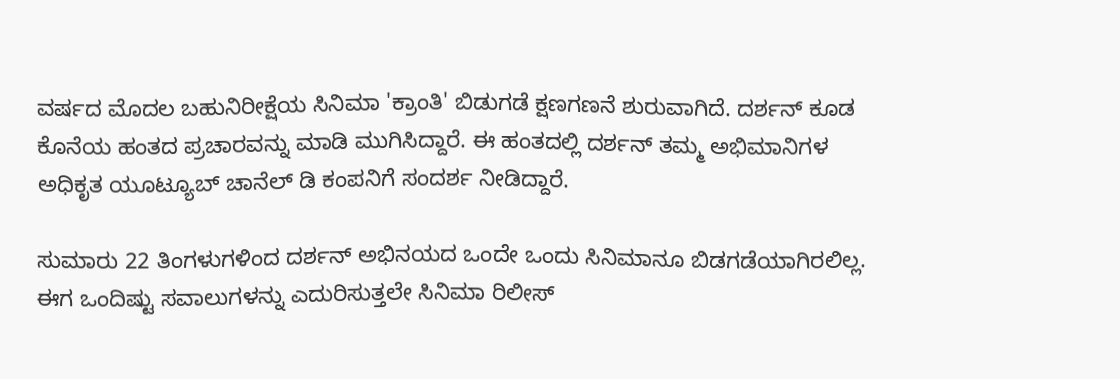ವರ್ಷದ ಮೊದಲ ಬಹುನಿರೀಕ್ಷೆಯ ಸಿನಿಮಾ 'ಕ್ರಾಂತಿ' ಬಿಡುಗಡೆ ಕ್ಷಣಗಣನೆ ಶುರುವಾಗಿದೆ. ದರ್ಶನ್ ಕೂಡ ಕೊನೆಯ ಹಂತದ ಪ್ರಚಾರವನ್ನು ಮಾಡಿ ಮುಗಿಸಿದ್ದಾರೆ. ಈ ಹಂತದಲ್ಲಿ ದರ್ಶನ್ ತಮ್ಮ ಅಭಿಮಾನಿಗಳ ಅಧಿಕೃತ ಯೂಟ್ಯೂಬ್ ಚಾನೆಲ್ ಡಿ ಕಂಪನಿಗೆ ಸಂದರ್ಶ ನೀಡಿದ್ದಾರೆ.

ಸುಮಾರು 22 ತಿಂಗಳುಗಳಿಂದ ದರ್ಶನ್ ಅಭಿನಯದ ಒಂದೇ ಒಂದು ಸಿನಿಮಾನೂ ಬಿಡಗಡೆಯಾಗಿರಲಿಲ್ಲ. ಈಗ ಒಂದಿಷ್ಟು ಸವಾಲುಗಳನ್ನು ಎದುರಿಸುತ್ತಲೇ ಸಿನಿಮಾ ರಿಲೀಸ್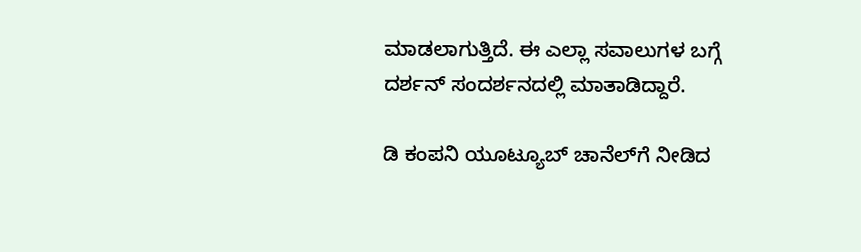ಮಾಡಲಾಗುತ್ತಿದೆ. ಈ ಎಲ್ಲಾ ಸವಾಲುಗಳ ಬಗ್ಗೆ ದರ್ಶನ್ ಸಂದರ್ಶನದಲ್ಲಿ ಮಾತಾಡಿದ್ದಾರೆ.

ಡಿ ಕಂಪನಿ ಯೂಟ್ಯೂಬ್ ಚಾನೆಲ್‌ಗೆ ನೀಡಿದ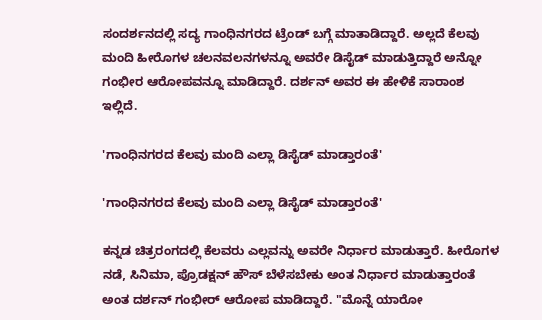ಸಂದರ್ಶನದಲ್ಲಿ ಸದ್ಯ ಗಾಂಧಿನಗರದ ಟ್ರೆಂಡ್ ಬಗ್ಗೆ ಮಾತಾಡಿದ್ದಾರೆ. ಅಲ್ಲದೆ ಕೆಲವು ಮಂದಿ ಹೀರೊಗಳ ಚಲನವಲನಗಳನ್ನೂ ಅವರೇ ಡಿಸೈಡ್ ಮಾಡುತ್ತಿದ್ದಾರೆ ಅನ್ನೋ ಗಂಭೀರ ಆರೋಪವನ್ನೂ ಮಾಡಿದ್ದಾರೆ. ದರ್ಶನ್ ಅವರ ಈ ಹೇಳಿಕೆ ಸಾರಾಂಶ ಇಲ್ಲಿದೆ.

'ಗಾಂಧಿನಗರದ ಕೆಲವು ಮಂದಿ ಎಲ್ಲಾ ಡಿಸೈಡ್ ಮಾಡ್ತಾರಂತೆ'

'ಗಾಂಧಿನಗರದ ಕೆಲವು ಮಂದಿ ಎಲ್ಲಾ ಡಿಸೈಡ್ ಮಾಡ್ತಾರಂತೆ'

ಕನ್ನಡ ಚಿತ್ರರಂಗದಲ್ಲಿ ಕೆಲವರು ಎಲ್ಲವನ್ನು ಅವರೇ ನಿರ್ಧಾರ ಮಾಡುತ್ತಾರೆ. ಹೀರೊಗಳ ನಡೆ, ಸಿನಿಮಾ, ಪ್ರೊಡಕ್ಷನ್ ಹೌಸ್ ಬೆಳೆಸಬೇಕು ಅಂತ ನಿರ್ಧಾರ ಮಾಡುತ್ತಾರಂತೆ ಅಂತ ದರ್ಶನ್ ಗಂಭೀರ್ ಆರೋಪ ಮಾಡಿದ್ದಾರೆ. "ಮೊನ್ನೆ ಯಾರೋ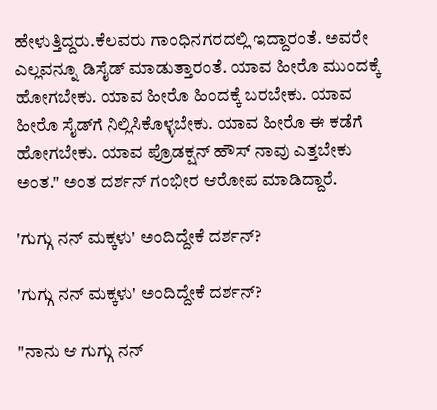ಹೇಳುತ್ತಿದ್ದರು.ಕೆಲವರು ಗಾಂಧಿನಗರದಲ್ಲಿ ಇದ್ದಾರಂತೆ. ಅವರೇ ಎಲ್ಲವನ್ನೂ ಡಿಸೈಡ್ ಮಾಡುತ್ತಾರಂತೆ. ಯಾವ ಹೀರೊ ಮುಂದಕ್ಕೆ ಹೋಗಬೇಕು. ಯಾವ ಹೀರೊ ಹಿಂದಕ್ಕೆ ಬರಬೇಕು. ಯಾವ ಹೀರೊ ಸೈಡ್‌ಗೆ ನಿಲ್ಲಿಸಿಕೊಳ್ಳಬೇಕು. ಯಾವ ಹೀರೊ ಈ ಕಡೆಗೆ ಹೋಗಬೇಕು. ಯಾವ ಪ್ರೊಡಕ್ಷನ್ ಹೌಸ್ ನಾವು ಎತ್ತಬೇಕು ಅಂತ." ಅಂತ ದರ್ಶನ್ ಗಂಭೀರ ಆರೋಪ ಮಾಡಿದ್ದಾರೆ.

'ಗುಗ್ಗು ನನ್ ಮಕ್ಕಳು' ಅಂದಿದ್ದೇಕೆ ದರ್ಶನ್?

'ಗುಗ್ಗು ನನ್ ಮಕ್ಕಳು' ಅಂದಿದ್ದೇಕೆ ದರ್ಶನ್?

"ನಾನು ಆ ಗುಗ್ಗು ನನ್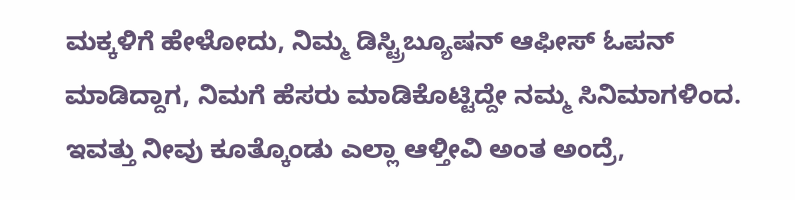ಮಕ್ಕಳಿಗೆ ಹೇಳೋದು, ನಿಮ್ಮ ಡಿಸ್ಟ್ರಿಬ್ಯೂಷನ್ ಆಫೀಸ್ ಓಪನ್ ಮಾಡಿದ್ದಾಗ, ನಿಮಗೆ ಹೆಸರು ಮಾಡಿಕೊಟ್ಟಿದ್ದೇ ನಮ್ಮ ಸಿನಿಮಾಗಳಿಂದ. ಇವತ್ತು ನೀವು ಕೂತ್ಕೊಂಡು ಎಲ್ಲಾ ಆಳ್ತೀವಿ ಅಂತ ಅಂದ್ರೆ,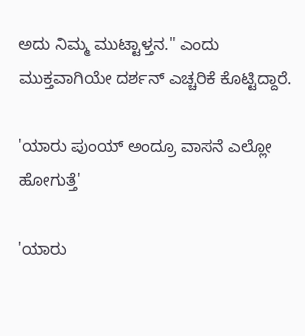ಅದು ನಿಮ್ಮ ಮುಟ್ಟಾಳ್ತನ." ಎಂದು ಮುಕ್ತವಾಗಿಯೇ ದರ್ಶನ್ ಎಚ್ಚರಿಕೆ ಕೊಟ್ಟಿದ್ದಾರೆ.

'ಯಾರು ಪುಂಯ್ ಅಂದ್ರೂ ವಾಸನೆ ಎಲ್ಲೋ ಹೋಗುತ್ತೆ'

'ಯಾರು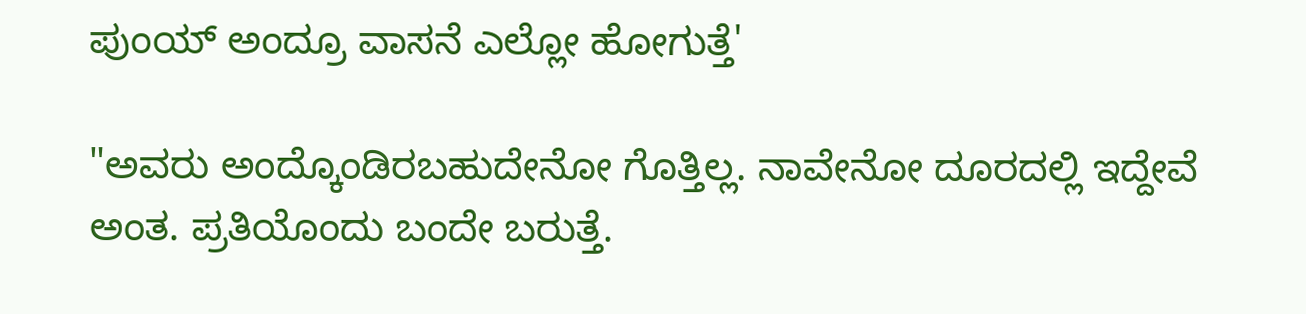ಪುಂಯ್ ಅಂದ್ರೂ ವಾಸನೆ ಎಲ್ಲೋ ಹೋಗುತ್ತೆ'

"ಅವರು ಅಂದ್ಕೊಂಡಿರಬಹುದೇನೋ ಗೊತ್ತಿಲ್ಲ. ನಾವೇನೋ ದೂರದಲ್ಲಿ ಇದ್ದೇವೆ ಅಂತ. ಪ್ರತಿಯೊಂದು ಬಂದೇ ಬರುತ್ತೆ.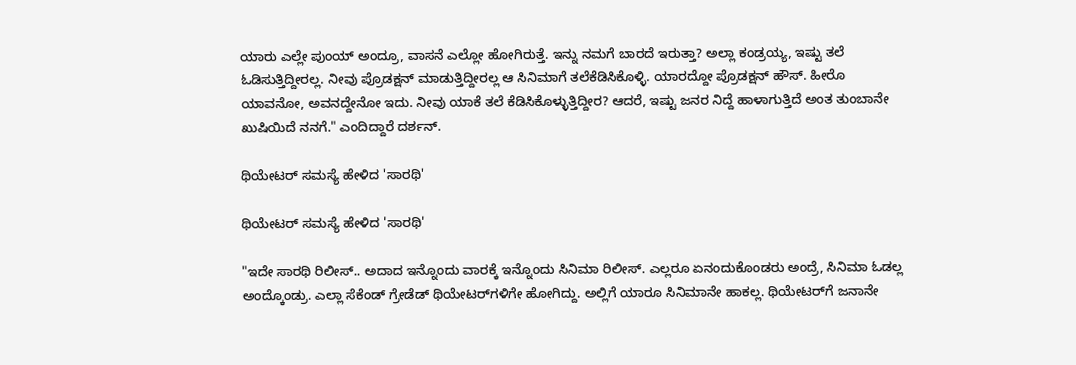ಯಾರು ಎಲ್ಲೇ ಪುಂಯ್ ಅಂದ್ರೂ, ವಾಸನೆ ಎಲ್ಲೋ ಹೋಗಿರುತ್ತೆ. ಇನ್ನು ನಮಗೆ ಬಾರದೆ ಇರುತ್ತಾ? ಅಲ್ಲಾ ಕಂಡ್ರಯ್ಯ, ಇಷ್ಟು ತಲೆ ಓಡಿಸುತ್ತಿದ್ದೀರಲ್ಲ. ನೀವು ಪ್ರೊಡಕ್ಷನ್ ಮಾಡುತ್ತಿದ್ದೀರಲ್ಲ ಆ ಸಿನಿಮಾಗೆ ತಲೆಕೆಡಿಸಿಕೊಳ್ಳಿ. ಯಾರದ್ದೋ ಪ್ರೊಡಕ್ಷನ್ ಹೌಸ್. ಹೀರೊ ಯಾವನೋ, ಅವನದ್ದೇನೋ ಇದು. ನೀವು ಯಾಕೆ ತಲೆ ಕೆಡಿಸಿಕೊಳ್ಳುತ್ತಿದ್ದೀರ? ಆದರೆ, ಇಷ್ಟು ಜನರ ನಿದ್ದೆ ಹಾಳಾಗುತ್ತಿದೆ ಅಂತ ತುಂಬಾನೇ ಖುಷಿಯಿದೆ ನನಗೆ." ಎಂದಿದ್ದಾರೆ ದರ್ಶನ್.

ಥಿಯೇಟರ್ ಸಮಸ್ಯೆ ಹೇಳಿದ 'ಸಾರಥಿ'

ಥಿಯೇಟರ್ ಸಮಸ್ಯೆ ಹೇಳಿದ 'ಸಾರಥಿ'

"ಇದೇ ಸಾರಥಿ ರಿಲೀಸ್.. ಅದಾದ ಇನ್ನೊಂದು ವಾರಕ್ಕೆ ಇನ್ನೊಂದು ಸಿನಿಮಾ ರಿಲೀಸ್. ಎಲ್ಲರೂ ಏನಂದುಕೊಂಡರು ಅಂದ್ರೆ, ಸಿನಿಮಾ ಓಡಲ್ಲ ಅಂದ್ಕೊಂಡ್ರು. ಎಲ್ಲಾ ಸೆಕೆಂಡ್ ಗ್ರೇಡೆಡ್ ಥಿಯೇಟರ್‌ಗಳಿಗೇ ಹೋಗಿದ್ದು. ಅಲ್ಲಿಗೆ ಯಾರೂ ಸಿನಿಮಾನೇ ಹಾಕಲ್ಲ. ಥಿಯೇಟರ್‌ಗೆ ಜನಾನೇ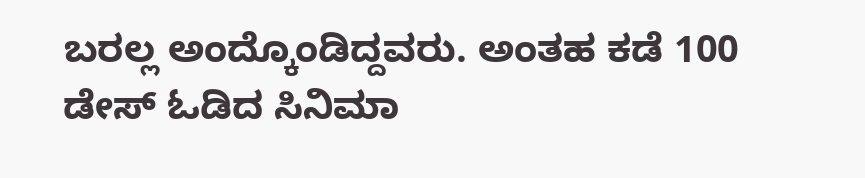ಬರಲ್ಲ ಅಂದ್ಕೊಂಡಿದ್ದವರು. ಅಂತಹ ಕಡೆ 100 ಡೇಸ್ ಓಡಿದ ಸಿನಿಮಾ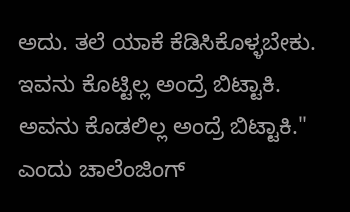ಅದು. ತಲೆ ಯಾಕೆ ಕೆಡಿಸಿಕೊಳ್ಳಬೇಕು. ಇವನು ಕೊಟ್ಟಿಲ್ಲ ಅಂದ್ರೆ ಬಿಟ್ಟಾಕಿ. ಅವನು ಕೊಡಲಿಲ್ಲ ಅಂದ್ರೆ ಬಿಟ್ಟಾಕಿ." ಎಂದು ಚಾಲೆಂಜಿಂಗ್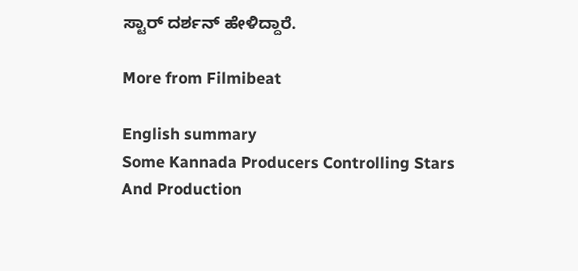ಸ್ಟಾರ್ ದರ್ಶನ್ ಹೇಳಿದ್ದಾರೆ.

More from Filmibeat

English summary
Some Kannada Producers Controlling Stars And Production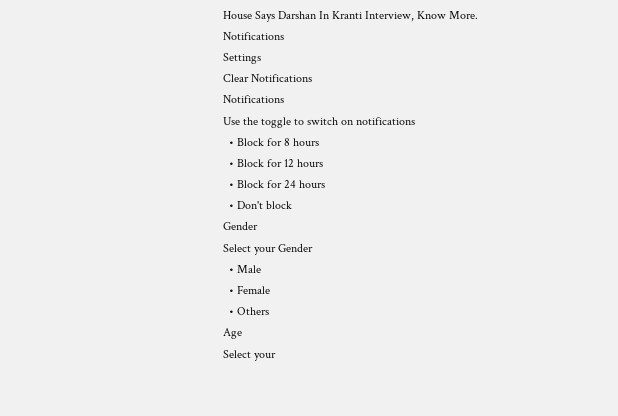House Says Darshan In Kranti Interview, Know More.
Notifications
Settings
Clear Notifications
Notifications
Use the toggle to switch on notifications
  • Block for 8 hours
  • Block for 12 hours
  • Block for 24 hours
  • Don't block
Gender
Select your Gender
  • Male
  • Female
  • Others
Age
Select your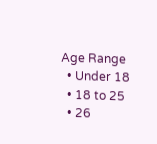Age Range
  • Under 18
  • 18 to 25
  • 26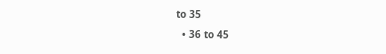to 35
  • 36 to 45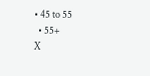• 45 to 55
  • 55+
X